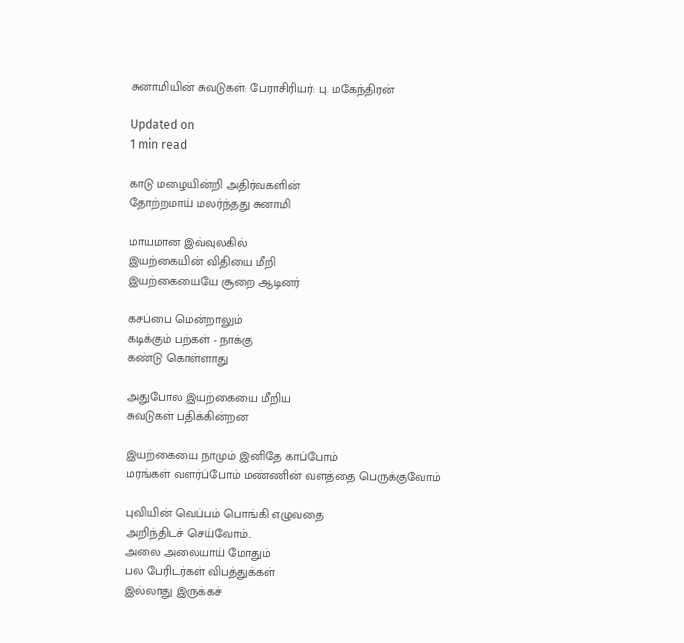சுனாமியின் சுவடுகள்: பேராசிரியர்: பு. மகேந்திரன்

Updated on
1 min read

காடு மழையின்றி அதிர்வகளின்
தோற்றமாய் மலர்ந்தது சுனாமி

மாயமான இவ்வுலகில்
இயற்கையின் விதியை மீறி
இயற்கையையே சூறை ஆடினர்

கசப்பை மென்றாலும்
கடிக்கும் பற்கள் - நாக்கு
கண்டு கொள்ளாது

அதுபோல இயற்கையை மீறிய
சுவடுகள் பதிக்கின்றன

இயற்கையை நாமும் இனிதே காப்போம்
மரங்கள் வளர்ப்போம் மண்ணின் வளத்தை பெருக்குவோம்

புவியின் வெப்பம் பொங்கி எழுவதை
அறிந்திடச் செய்வோம்..
அலை அலையாய் மோதும்
பல பேரிடர்கள் விபத்துக்கள்
இல்லாது இருக்கச்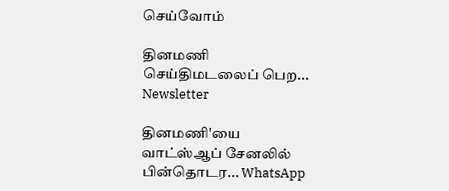செய்வோம்

தினமணி செய்திமடலைப் பெற... Newsletter

தினமணி'யை வாட்ஸ்ஆப் சேனலில் பின்தொடர... WhatsApp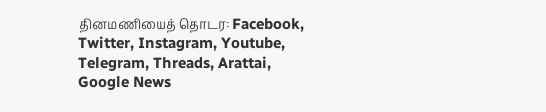தினமணியைத் தொடர: Facebook, Twitter, Instagram, Youtube, Telegram, Threads, Arattai, Google News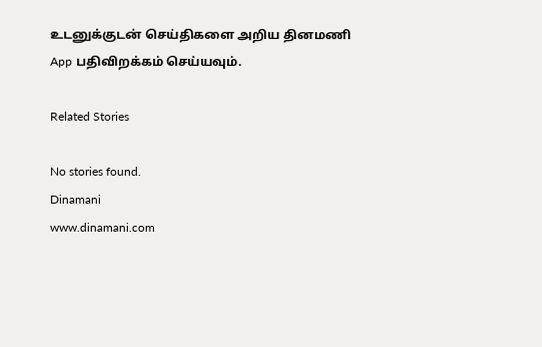உடனுக்குடன் செய்திகளை அறிய தினமணி App பதிவிறக்கம் செய்யவும்.

Related Stories

No stories found.
Dinamani
www.dinamani.com